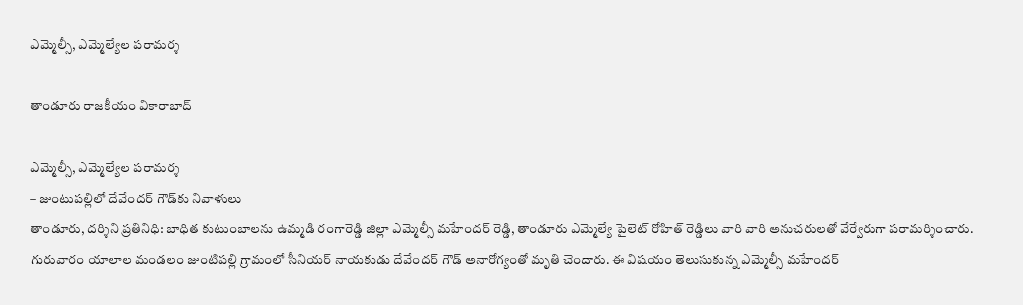ఎమ్మెల్సీ, ఎమ్మెల్యేల ప‌రామ‌ర్శ‌

తాండూరు రాజకీయం వికారాబాద్

ఎమ్మెల్సీ, ఎమ్మెల్యేల ప‌రామ‌ర్శ‌
– జుంటుప‌ల్లిలో దేవేంద‌ర్ గౌడ్‌కు నివాళులు
తాండూరు, ద‌ర్శిని ప్ర‌తినిధి: బాధిత కుటుంబాల‌ను ఉమ్మ‌డి రంగారెడ్డి జిల్లా ఎమ్మెల్సీ మ‌హేంద‌ర్ రెడ్డి, తాండూరు ఎమ్మెల్యే పైలెట్ రోహిత్ రెడ్డిలు వారి వారి అనుచరుల‌తో వేర్వేరుగా ప‌రామ‌ర్శించారు. గురువారం యాలాల మండలం జుంటిపల్లి గ్రామంలో సీనియర్ నాయకుడు దేవేందర్ గౌడ్ అనారోగ్యంతో మృతి చెందారు. ఈ విష‌యం తెలుసుకున్న ఎమ్మెల్సీ మ‌హేంద‌ర్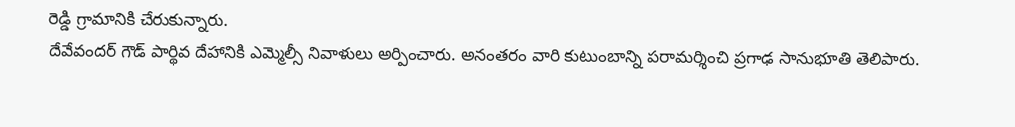రెడ్డి గ్రామానికి చేరుకున్నారు.
దేవేవంద‌ర్ గౌడ్ పార్థివ దేహానికి ఎమ్మెల్సీ నివాళులు అర్పించారు. అనంత‌రం వారి కుటుంబాన్ని పరామర్శించి ప్రగాఢ సానుభూతి తెలిపారు.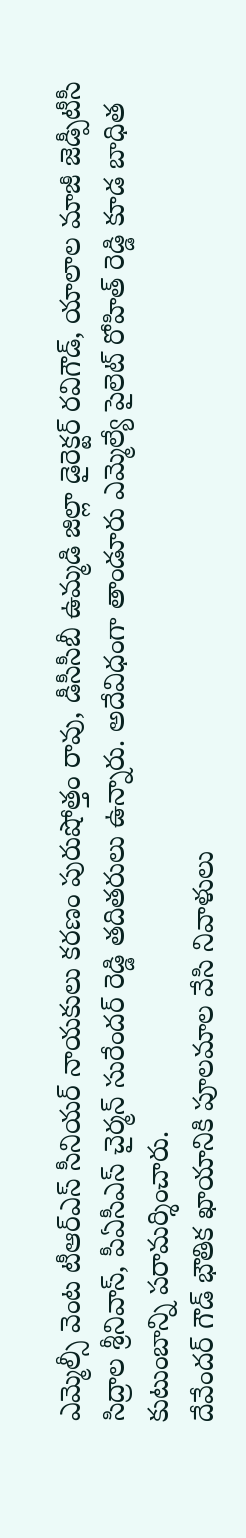ఎమ్మెల్సీ వెంట టీఆర్ఎస్ సీనియర్ నాయకులు కర‌ణం పురుషోత్తం రావు, డీసీసీబీ ఉమ్మ‌డి జిల్లా డైరెక్ట‌ర్ రవిగౌడ్, యాలాల మాజీ జెడ్పీటీసీ సిద్రాల‌ శ్రీనివాస్, పీఏసీఎస్ చైర్మ‌న్ సురేందర్ రెడ్డి తదితరులు ఉన్నారు. అదేవిధంగా తాండూరు ఎమ్మెల్యే పైలెట్ రోహిత్ రెడ్డి కూడ బాధిత కుటుంబాన్ని ప‌రామ‌ర్శించారు.
దేవేంద‌ర్ గౌడ్ భౌతిక ఖాయానికి పూల‌మాల వేసి నివాళులు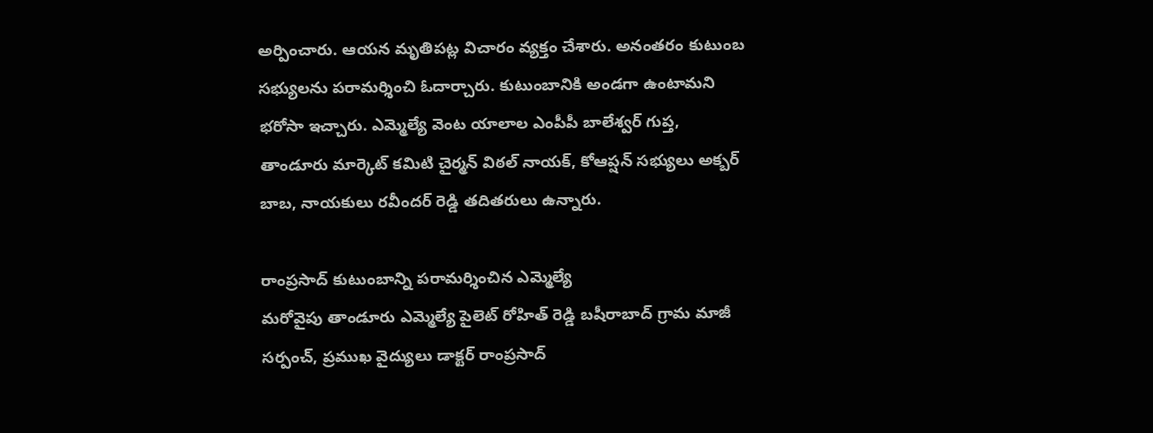అర్పించారు. ఆయ‌న మృతిప‌ట్ల విచారం వ్య‌క్తం చేశారు. అనంత‌రం కుటుంబ స‌భ్యుల‌ను ప‌రామ‌ర్శించి ఓదార్చారు. కుటుంబానికి అండ‌గా ఉంటామ‌ని భ‌రోసా ఇచ్చారు. ఎమ్మెల్యే వెంట యాలాల ఎంపీపీ బాలేశ్వ‌ర్ గుప్త‌, తాండూరు మార్కెట్ క‌మిటి చైర్మ‌న్ విఠ‌ల్ నాయ‌క్, కోఆప్ష‌న్ స‌భ్యులు అక్బ‌ర్ బాబ‌, నాయ‌కులు ర‌వీంద‌ర్ రెడ్డి త‌దిత‌రులు ఉన్నారు.

రాంప్ర‌సాద్ కుటుంబాన్ని ప‌రామ‌ర్శించిన ఎమ్మెల్యే
మ‌రోవైపు తాండూరు ఎమ్మెల్యే పైలెట్ రోహిత్ రెడ్డి బషీరాబాద్ గ్రామ మాజీ సర్పంచ్, ప్రముఖ వైద్యులు డాక్టర్ రాంప్రసాద్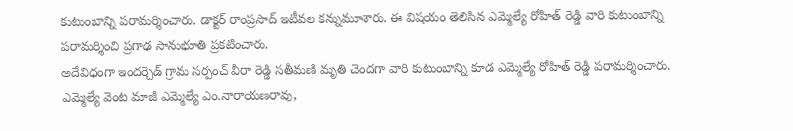కుటుంబాన్ని ప‌రామ‌ర్శించారు. డాక్ట‌ర్ రాంప్ర‌సాద్ ఇటీవల క‌న్నుమూశారు. ఈ విష‌యం తెలిసిన ఎమ్మెల్యే రోహిత్ రెడ్డి వారి కుటుంబాన్ని పరామర్శించి ప్రగాఢ సానుభూతి ప్ర‌క‌టించారు.
అదేవిధంగా ఇందర్చెడ్ గ్రామ సర్పంచ్ వీరా రెడ్డి సతీమణి మృతి చెందగా వారి కుటుంబాన్ని కూడ ఎమ్మెల్యే రోహిత్ రెడ్డి ప‌రామ‌ర్శించారు. ఎమ్మెల్యే వెంట మాజీ ఎమ్మెల్యే ఎం.నారాయ‌ణరావు,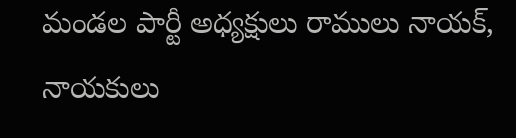మండ‌ల పార్టీ అధ్య‌క్షులు రాములు నాయ‌క్, నాయ‌కులు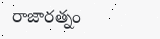రాజార‌త్నం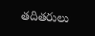త‌దిత‌రులు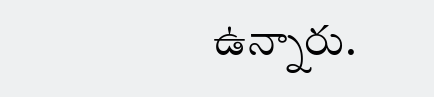ఉన్నారు.